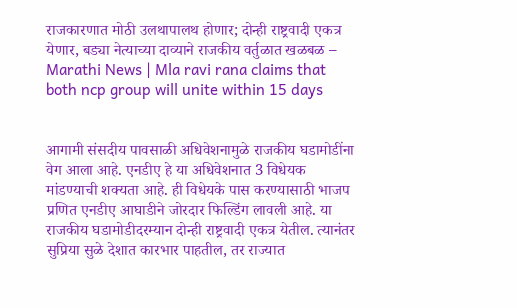राजकारणात मोठी उलथापालथ होणार; दोन्ही राष्ट्रवादी एकत्र येणार, बड्या नेत्याच्या दाव्याने राजकीय वर्तुळात खळबळ – Marathi News | Mla ravi rana claims that both ncp group will unite within 15 days


आगामी संसदीय पावसाळी अधिवेशनामुळे राजकीय घडामोडींना वेग आला आहे. एनडीए हे या अधिवेशनात 3 विधेयक मांडण्याची शक्यता आहे. ही विधेयके पास करण्यासाठी भाजप प्रणित एनडीए आघाडीने जोरदार फिल्डिंग लावली आहे. या राजकीय घडामोडीदरम्यान दोन्ही राष्ट्रवादी एकत्र येतील. त्यानंतर सुप्रिया सुळे देशात कारभार पाहतील, तर राज्यात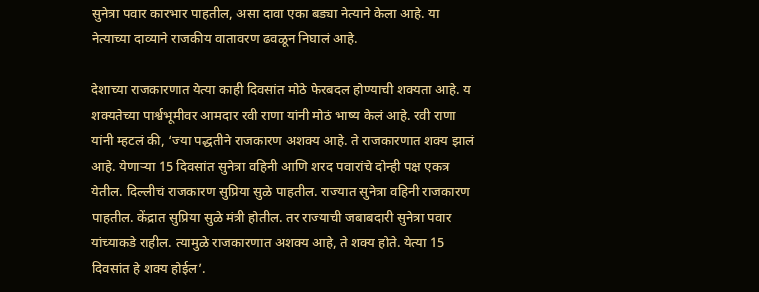सुनेत्रा पवार कारभार पाहतील, असा दावा एका बड्या नेत्याने केला आहे. या नेत्याच्या दाव्याने राजकीय वातावरण ढवळून निघालं आहे.

देशाच्या राजकारणात येत्या काही दिवसांत मोठे फेरबदल होण्याची शक्यता आहे. य शक्यतेच्या पार्श्वभूमीवर आमदार रवी राणा यांनी मोठं भाष्य केलं आहे. रवी राणा यांनी म्हटलं की, ‘ज्या पद्धतीने राजकारण अशक्य आहे. ते राजकारणात शक्य झालं आहे. येणार्‍या 15 दिवसांत सुनेत्रा वहिनी आणि शरद पवारांचे दोन्ही पक्ष एकत्र येतील. दिल्लीचं राजकारण सुप्रिया सुळे पाहतील. राज्यात सुनेत्रा वहिनी राजकारण पाहतील. केंद्रात सुप्रिया सुळे मंत्री होतील. तर राज्याची जबाबदारी सुनेत्रा पवार यांच्याकडे राहील. त्यामुळे राजकारणात अशक्य आहे, ते शक्य होते. येत्या 15 दिवसांत हे शक्य होईल’.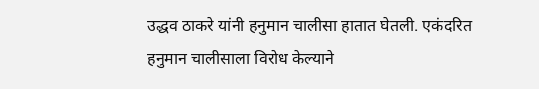उद्धव ठाकरे यांनी हनुमान चालीसा हातात घेतली. एकंदरित हनुमान चालीसाला विरोध केल्याने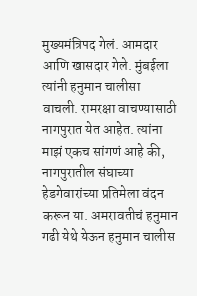मुख्यमंत्रिपद गेलं. आमदार आणि खासदार गेले. मुंबईला त्यांनी हनुमान चालीसा वाचली. रामरक्षा वाचण्यासाठी नागपुरात येत आहेत. त्यांना माझं एकच सांगणं आहे की, नागपुरातील संघाच्या हेडगेवारांच्या प्रतिमेला वंदन करून या. अमरावतीचं हनुमान गढी येथे येऊन हनुमान चालीस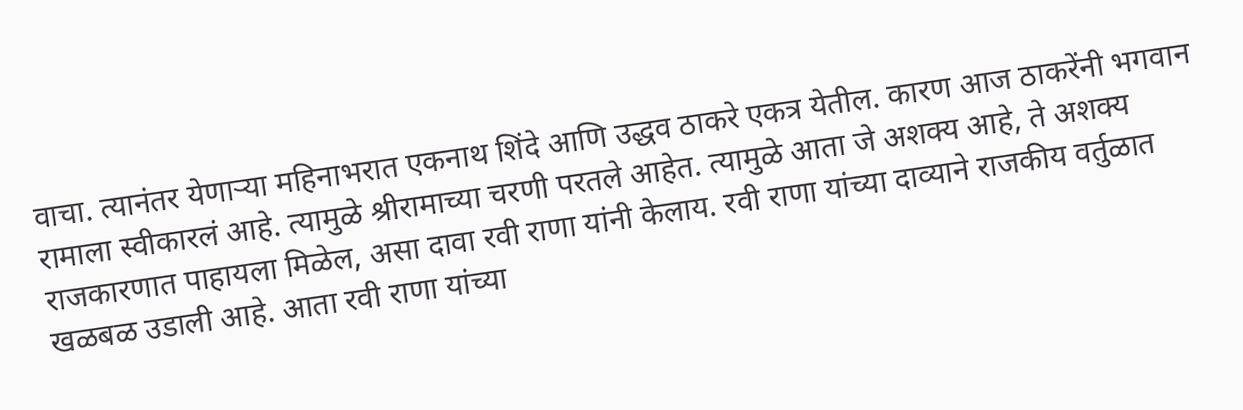वाचा. त्यानंतर येणार्‍या महिनाभरात एकनाथ शिंदे आणि उद्धव ठाकरे एकत्र येतील. कारण आज ठाकरेंनी भगवान रामाला स्वीकारलं आहे. त्यामुळे श्रीरामाच्या चरणी परतले आहेत. त्यामुळे आता जे अशक्य आहे, ते अशक्य राजकारणात पाहायला मिळेल, असा दावा रवी राणा यांनी केलाय. रवी राणा यांच्या दाव्याने राजकीय वर्तुळात खळबळ उडाली आहे. आता रवी राणा यांच्या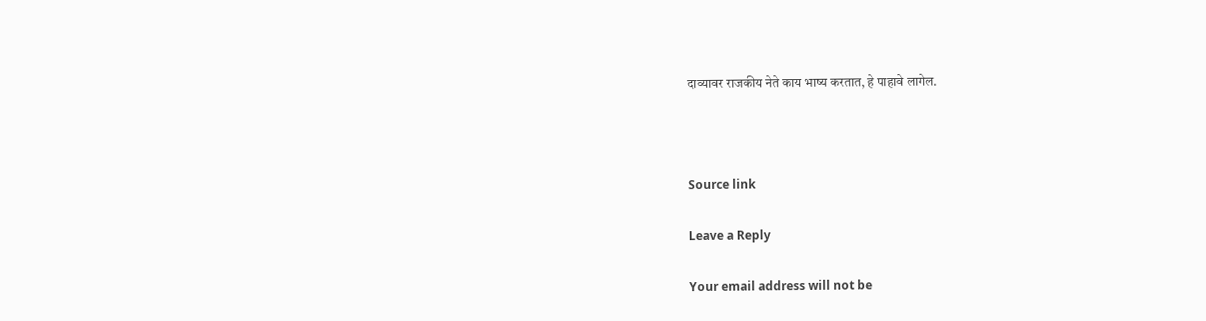दाव्यावर राजकीय नेते काय भाष्य करतात, हे पाहावे लागेल.



Source link

Leave a Reply

Your email address will not be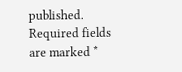published. Required fields are marked *